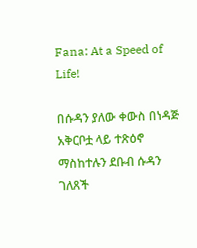Fana: At a Speed of Life!

በሱዳን ያለው ቀውስ በነዳጅ አቅርቦቷ ላይ ተጽዕኖ ማስከተሉን ደቡብ ሱዳን ገለጸች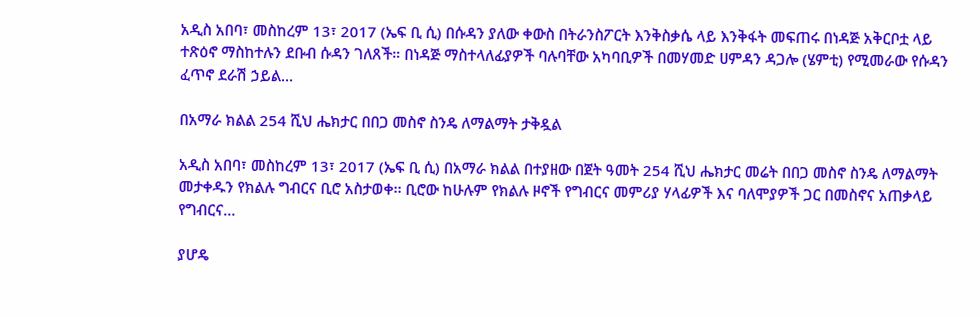አዲስ አበባ፣ መስከረም 13፣ 2017 (ኤፍ ቢ ሲ) በሱዳን ያለው ቀውስ በትራንስፖርት እንቅስቃሴ ላይ እንቅፋት መፍጠሩ በነዳጅ አቅርቦቷ ላይ ተጽዕኖ ማስከተሉን ደቡብ ሱዳን ገለጸች። በነዳጅ ማስተላለፊያዎች ባሉባቸው አካባቢዎች በመሃመድ ሀምዳን ዳጋሎ (ሄምቲ) የሚመራው የሱዳን ፈጥኖ ደራሽ ኃይል…

በአማራ ክልል 254 ሺህ ሔክታር በበጋ መስኖ ስንዴ ለማልማት ታቅዷል

አዲስ አበባ፣ መስከረም 13፣ 2017 (ኤፍ ቢ ሲ) በአማራ ክልል በተያዘው በጀት ዓመት 254 ሺህ ሔክታር መሬት በበጋ መስኖ ስንዴ ለማልማት መታቀዱን የክልሉ ግብርና ቢሮ አስታወቀ፡፡ ቢሮው ከሁሉም የክልሉ ዞኖች የግብርና መምሪያ ሃላፊዎች እና ባለሞያዎች ጋር በመስኖና አጠቃላይ የግብርና…

ያሆዴ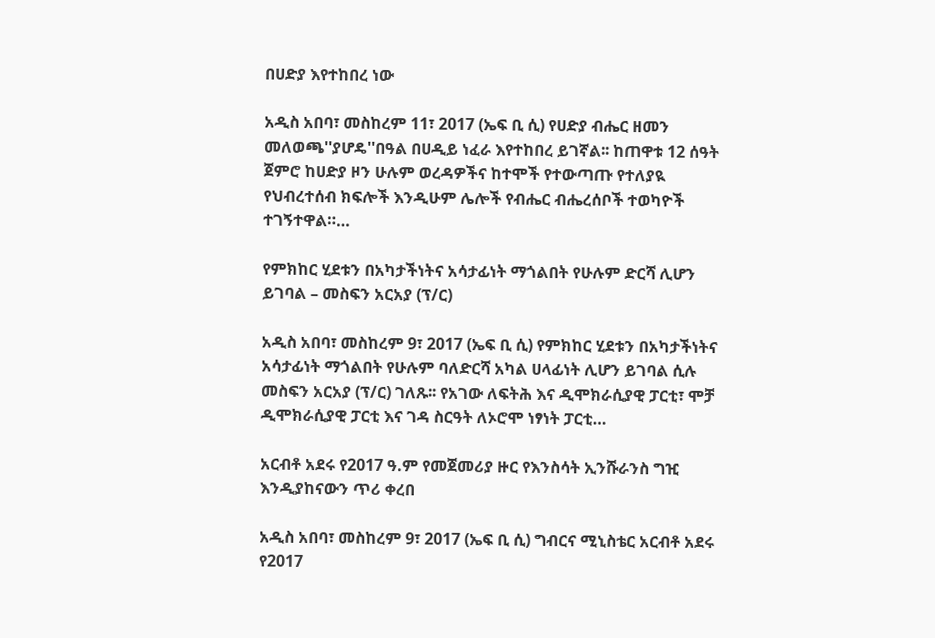በሀድያ እየተከበረ ነው

አዲስ አበባ፣ መስከረም 11፣ 2017 (ኤፍ ቢ ሲ) የሀድያ ብሔር ዘመን መለወጫ''ያሆዴ''በዓል በሀዲይ ነፈራ እየተከበረ ይገኛል፡፡ ከጠዋቱ 12 ሰዓት ጀምሮ ከሀድያ ዞን ሁሉም ወረዳዎችና ከተሞች የተውጣጡ የተለያዪ የህብረተሰብ ክፍሎች እንዲሁም ሌሎች የብሔር ብሔረሰቦች ተወካዮች ተገኝተዋል።…

የምክከር ሂደቱን በአካታችነትና አሳታፊነት ማጎልበት የሁሉም ድርሻ ሊሆን ይገባል – መስፍን አርአያ (ፕ/ር)

አዲስ አበባ፣ መስከረም 9፣ 2017 (ኤፍ ቢ ሲ) የምክከር ሂደቱን በአካታችነትና አሳታፊነት ማጎልበት የሁሉም ባለድርሻ አካል ሀላፊነት ሊሆን ይገባል ሲሉ መስፍን አርአያ (ፕ/ር) ገለጹ፡፡ የአገው ለፍትሕ እና ዲሞክራሲያዊ ፓርቲ፣ ሞቻ ዲሞክራሲያዊ ፓርቲ እና ገዳ ስርዓት ለኦሮሞ ነፃነት ፓርቲ…

አርብቶ አደሩ የ2017 ዓ.ም የመጀመሪያ ዙር የእንስሳት ኢንሹራንስ ግዢ እንዲያከናውን ጥሪ ቀረበ

አዲስ አበባ፣ መስከረም 9፣ 2017 (ኤፍ ቢ ሲ) ግብርና ሚኒስቴር አርብቶ አደሩ የ2017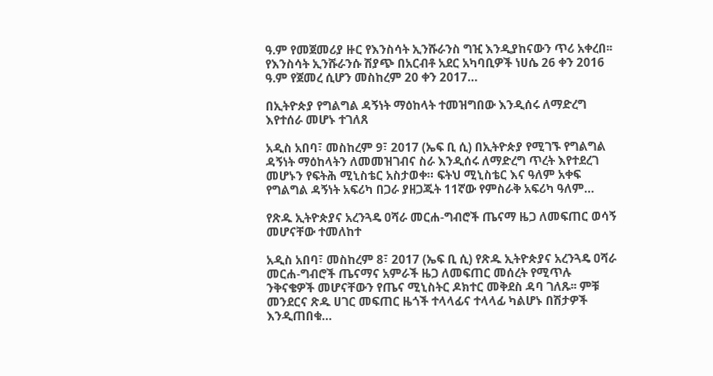ዓ.ም የመጀመሪያ ዙር የእንስሳት ኢንሹራንስ ግዢ እንዲያከናውን ጥሪ አቀረበ፡፡ የእንስሳት ኢንሹራንሱ ሽያጭ በአርብቶ አደር አካባቢዎች ነሀሴ 26 ቀን 2016 ዓ.ም የጀመረ ሲሆን መስከረም 20 ቀን 2017…

በኢትዮጵያ የግልግል ዳኝነት ማዕከላት ተመዝግበው እንዲሰሩ ለማድረግ እየተሰራ መሆኑ ተገለጸ

አዲስ አበባ፣ መስከረም 9፣ 2017 (ኤፍ ቢ ሲ) በኢትዮጵያ የሚገኙ የግልግል ዳኝነት ማዕከላትን ለመመዝገብና ስራ እንዲሰሩ ለማድረግ ጥረት እየተደረገ መሆኑን የፍትሕ ሚኒስቴር አስታወቀ። ፍትህ ሚኒስቴር እና ዓለም አቀፍ የግልግል ዳኝነት አፍሪካ በጋራ ያዘጋጁት 11ኛው የምስራቅ አፍሪካ ዓለም…

የጽዱ ኢትዮጵያና አረንጓዴ ዐሻራ መርሐ-ግብሮች ጤናማ ዜጋ ለመፍጠር ወሳኝ መሆናቸው ተመለከተ

አዲስ አበባ፣ መስከረም 8፣ 2017 (ኤፍ ቢ ሲ) የጽዱ ኢትዮጵያና አረንጓዴ ዐሻራ መርሐ-ግብሮች ጤናማና አምራች ዜጋ ለመፍጠር መሰረት የሚጥሉ ንቅናቄዎች መሆናቸውን የጤና ሚኒስትር ዶክተር መቅደስ ዳባ ገለጹ፡፡ ምቹ መንደርና ጽዱ ሀገር መፍጠር ዜጎች ተላላፊና ተላላፊ ካልሆኑ በሽታዎች እንዲጠበቁ…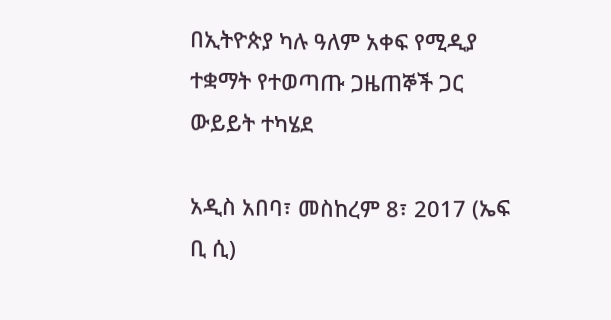በኢትዮጵያ ካሉ ዓለም አቀፍ የሚዲያ ተቋማት የተወጣጡ ጋዜጠኞች ጋር ውይይት ተካሄደ

አዲስ አበባ፣ መስከረም 8፣ 2017 (ኤፍ ቢ ሲ)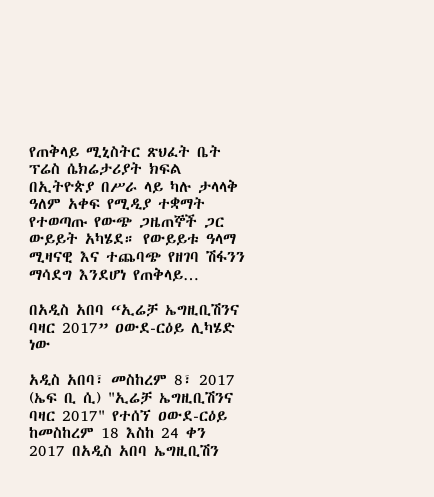የጠቅላይ ሚኒስትር ጽህፈት ቤት ፕሬስ ሴክሬታሪያት ክፍል በኢትዮጵያ በሥራ ላይ ካሉ ታላላቅ ዓለም አቀፍ የሚዲያ ተቋማት የተወጣጡ የውጭ ጋዜጠኞች ጋር ውይይት አካሄደ። የውይይቱ ዓላማ ሚዛናዊ እና ተጨባጭ የዘገባ ሽፋንን ማሳደግ እንደሆነ የጠቅላይ…

በአዲስ አበባ “ኢሬቻ ኤግዚቢሽንና ባዛር 2017” ዐውደ-ርዕይ ሊካሄድ ነው

አዲስ አበባ፣ መስከረም 8፣ 2017 (ኤፍ ቢ ሲ) "ኢሬቻ ኤግዚቢሽንና ባዛር 2017" የተሰኘ ዐውደ-ርዕይ ከመስከረም 18 እስከ 24 ቀን 2017 በአዲስ አበባ ኤግዚቢሽን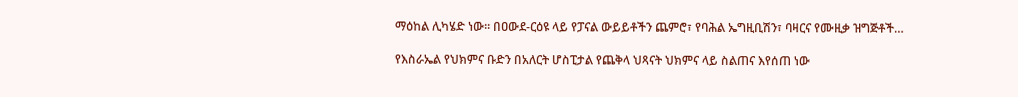ማዕከል ሊካሄድ ነው፡፡ በዐውደ-ርዕዩ ላይ የፓናል ውይይቶችን ጨምሮ፣ የባሕል ኤግዚቢሽን፣ ባዛርና የሙዚቃ ዝግጅቶች…

የእስራኤል የህክምና ቡድን በአለርት ሆስፒታል የጨቅላ ህጻናት ህክምና ላይ ስልጠና እየሰጠ ነው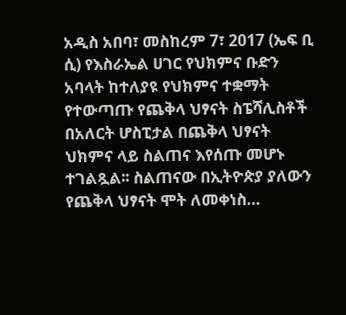አዲስ አበባ፣ መስከረም 7፣ 2017 (ኤፍ ቢ ሲ) የእስራኤል ሀገር የህክምና ቡድን አባላት ከተለያዩ የህክምና ተቋማት የተውጣጡ የጨቅላ ህፃናት ስፔሻሊስቶች በአለርት ሆስፒታል በጨቅላ ህፃናት ህክምና ላይ ስልጠና እየሰጡ መሆኑ ተገልጿል፡፡ ስልጠናው በኢትዮጵያ ያለውን የጨቅላ ህፃናት ሞት ለመቀነስ…